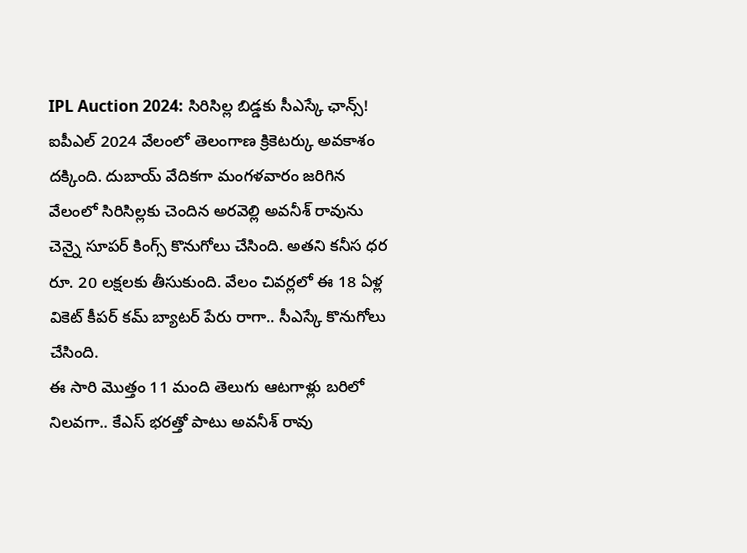IPL Auction 2024: సిరిసిల్ల బిడ్డకు సీఎస్కే ఛాన్స్!
ఐపీఎల్ 2024 వేలంలో తెలంగాణ క్రికెటర్కు అవకాశం దక్కింది. దుబాయ్ వేదికగా మంగళవారం జరిగిన వేలంలో సిరిసిల్లకు చెందిన అరవెల్లి అవనీశ్ రావును చెన్నై సూపర్ కింగ్స్ కొనుగోలు చేసింది. అతని కనీస ధర రూ. 20 లక్షలకు తీసుకుంది. వేలం చివర్లలో ఈ 18 ఏళ్ల వికెట్ కీపర్ కమ్ బ్యాటర్ పేరు రాగా.. సీఎస్కే కొనుగోలు చేసింది.
ఈ సారి మొత్తం 11 మంది తెలుగు ఆటగాళ్లు బరిలో నిలవగా.. కేఎస్ భరత్తో పాటు అవనీశ్ రావు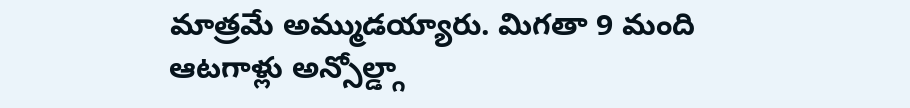మాత్రమే అమ్ముడయ్యారు. మిగతా 9 మంది ఆటగాళ్లు అన్సోల్డ్గా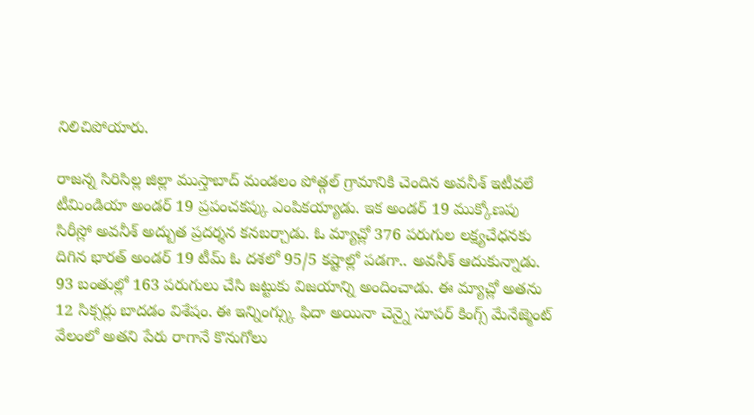నిలిచిపోయారు.

రాజన్న సిరిసిల్ల జిల్లా ముస్తాబాద్ మండలం పోత్గల్ గ్రామానికి చెందిన అవనీశ్ ఇటీవలే టీమిండియా అండర్ 19 ప్రపంచకప్కు ఎంపికయ్యాడు. ఇక అండర్ 19 ముక్కోణపు సిరీస్లో అవనీశ్ అద్బుత ప్రదర్శన కనబర్చాడు. ఓ మ్యాచ్లో 376 పరుగుల లక్ష్యచేధనకు దిగిన భారత్ అండర్ 19 టీమ్ ఓ దశలో 95/5 కష్టాల్లో పడగా.. అవనీశ్ ఆదుకున్నాడు.
93 బంతుల్లో 163 పరుగులు చేసి జట్టుకు విజయాన్ని అందించాడు. ఈ మ్యాచ్లో అతను 12 సిక్సర్లు బాదడం విశేషం. ఈ ఇన్నింగ్స్కు ఫిదా అయినా చెన్నై సూపర్ కింగ్స్ మేనేజ్మెంట్ వేలంలో అతని పేరు రాగానే కొనుగోలు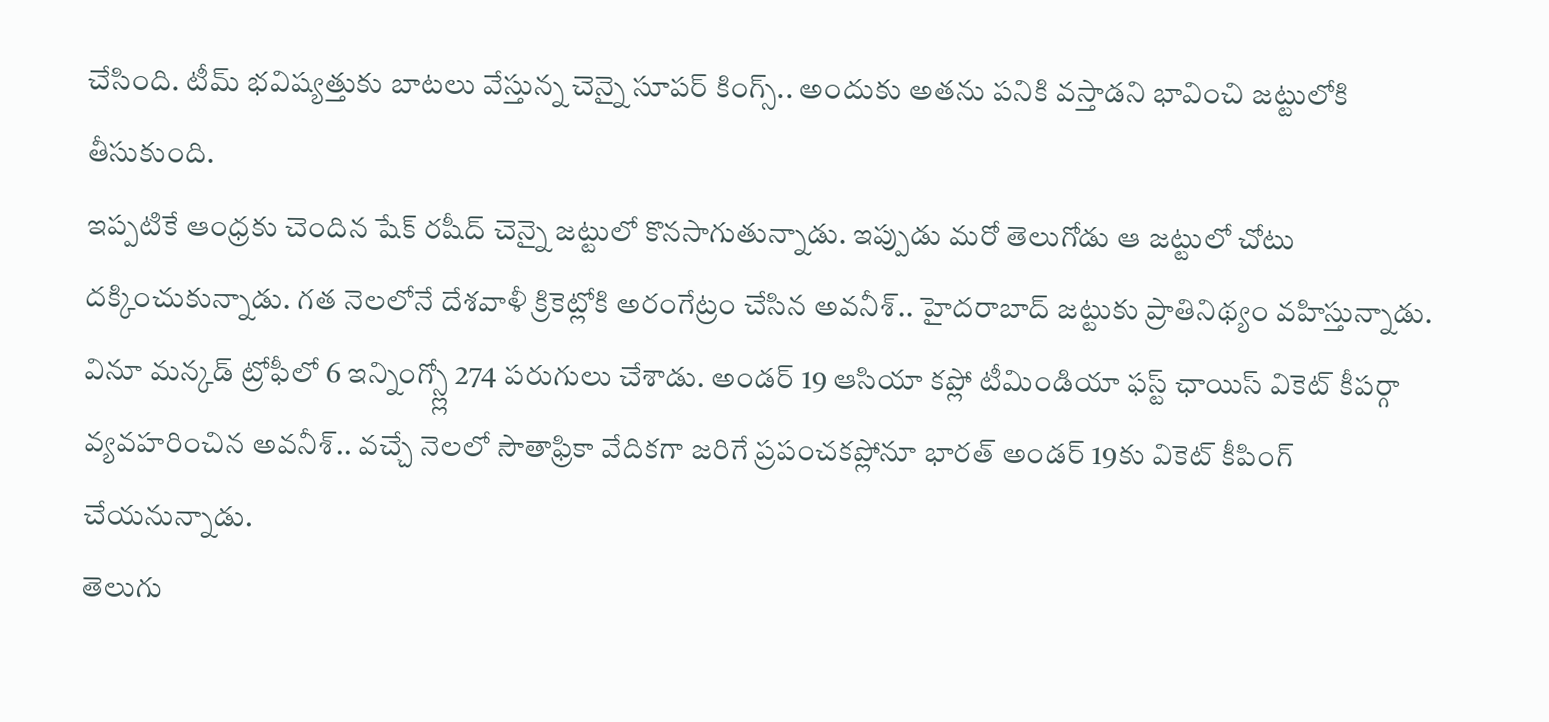చేసింది. టీమ్ భవిష్యత్తుకు బాటలు వేస్తున్న చెన్నై సూపర్ కింగ్స్.. అందుకు అతను పనికి వస్తాడని భావించి జట్టులోకి తీసుకుంది.
ఇప్పటికే ఆంధ్రకు చెందిన షేక్ రషీద్ చెన్నై జట్టులో కొనసాగుతున్నాడు. ఇప్పుడు మరో తెలుగోడు ఆ జట్టులో చోటు దక్కించుకున్నాడు. గత నెలలోనే దేశవాళీ క్రికెట్లోకి అరంగేట్రం చేసిన అవనీశ్.. హైదరాబాద్ జట్టుకు ప్రాతినిథ్యం వహిస్తున్నాడు. వినూ మన్కడ్ ట్రోఫీలో 6 ఇన్నింగ్స్ల్లో 274 పరుగులు చేశాడు. అండర్ 19 ఆసియా కప్లో టీమిండియా ఫస్ట్ ఛాయిస్ వికెట్ కీపర్గా వ్యవహరించిన అవనీశ్.. వచ్చే నెలలో సౌతాఫ్రికా వేదికగా జరిగే ప్రపంచకప్లోనూ భారత్ అండర్ 19కు వికెట్ కీపింగ్ చేయనున్నాడు.
తెలుగు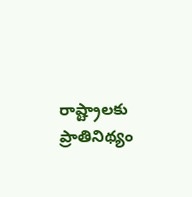రాష్ట్రాలకు ప్రాతినిథ్యం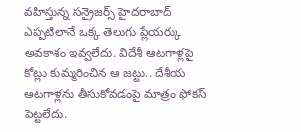వహిస్తున్న సన్రైజర్స్ హైదరాబాద్ ఎప్పటిలానే ఒక్క తెలుగు ప్లేయర్కు అవకాశం ఇవ్వలేదు. విదేశీ ఆటగాళ్లపై కోట్లు కుమ్మరించిన ఆ జట్టు.. దేశీయ ఆటగాళ్లను తీసుకోవడంపై మాత్రం ఫోకస్ పెట్టలేదు.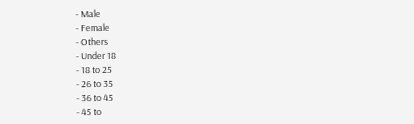- Male
- Female
- Others
- Under 18
- 18 to 25
- 26 to 35
- 36 to 45
- 45 to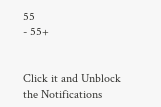55
- 55+


Click it and Unblock the Notifications